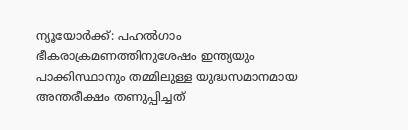ന്യൂയോർക്ക്: പഹൽഗാം ഭീകരാക്രമണത്തിനുശേഷം ഇന്ത്യയും പാക്കിസ്ഥാനും തമ്മിലുള്ള യുദ്ധസമാനമായ അന്തരീക്ഷം തണുപ്പിച്ചത്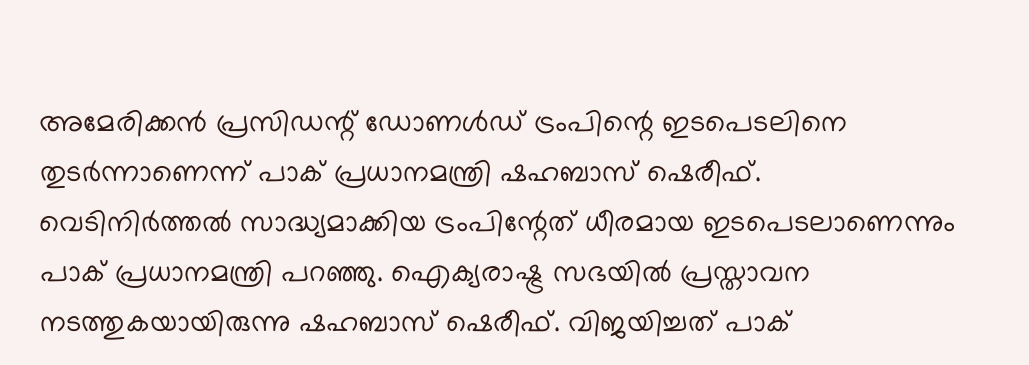അമേരിക്കൻ പ്രസിഡന്റ് ഡോണൾഡ് ട്രംപിന്റെ ഇടപെടലിനെ തുടർന്നാണെന്ന് പാക് പ്രധാനമന്ത്രി ഷഹബാസ് ഷെരീഫ്.
വെടിനിർത്തൽ സാദ്ധ്യമാക്കിയ ട്രംപിന്റേത് ധീരമായ ഇടപെടലാണെന്നും പാക് പ്രധാനമന്ത്രി പറഞ്ഞു. ഐക്യരാഷ്ട്ര സഭയിൽ പ്രസ്താവന നടത്തുകയായിരുന്നു ഷഹബാസ് ഷെരീഫ്. വിജയിച്ചത് പാക്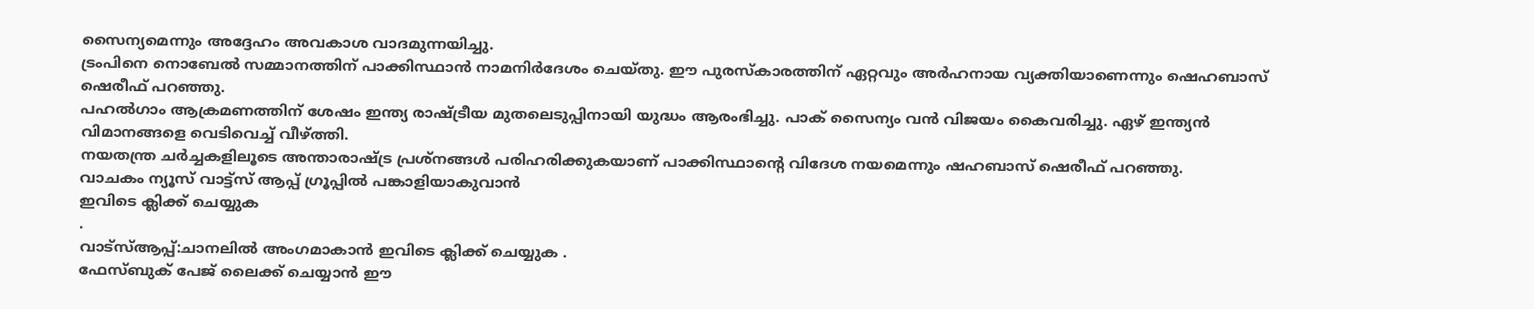സൈന്യമെന്നും അദ്ദേഹം അവകാശ വാദമുന്നയിച്ചു.
ട്രംപിനെ നൊബേൽ സമ്മാനത്തിന് പാക്കിസ്ഥാൻ നാമനിർദേശം ചെയ്തു. ഈ പുരസ്കാരത്തിന് ഏറ്റവും അർഹനായ വ്യക്തിയാണെന്നും ഷെഹബാസ് ഷെരീഫ് പറഞ്ഞു.
പഹൽഗാം ആക്രമണത്തിന് ശേഷം ഇന്ത്യ രാഷ്ട്രീയ മുതലെടുപ്പിനായി യുദ്ധം ആരംഭിച്ചു. പാക് സൈന്യം വൻ വിജയം കൈവരിച്ചു. ഏഴ് ഇന്ത്യൻ വിമാനങ്ങളെ വെടിവെച്ച് വീഴ്ത്തി.
നയതന്ത്ര ചർച്ചകളിലൂടെ അന്താരാഷ്ട്ര പ്രശ്നങ്ങൾ പരിഹരിക്കുകയാണ് പാക്കിസ്ഥാന്റെ വിദേശ നയമെന്നും ഷഹബാസ് ഷെരീഫ് പറഞ്ഞു.
വാചകം ന്യൂസ് വാട്ട്സ് ആപ്പ് ഗ്രൂപ്പിൽ പങ്കാളിയാകുവാൻ
ഇവിടെ ക്ലിക്ക് ചെയ്യുക
.
വാട്സ്ആപ്പ്:ചാനലിൽ അംഗമാകാൻ ഇവിടെ ക്ലിക്ക് ചെയ്യുക .
ഫേസ്ബുക് പേജ് ലൈക്ക് ചെയ്യാൻ ഈ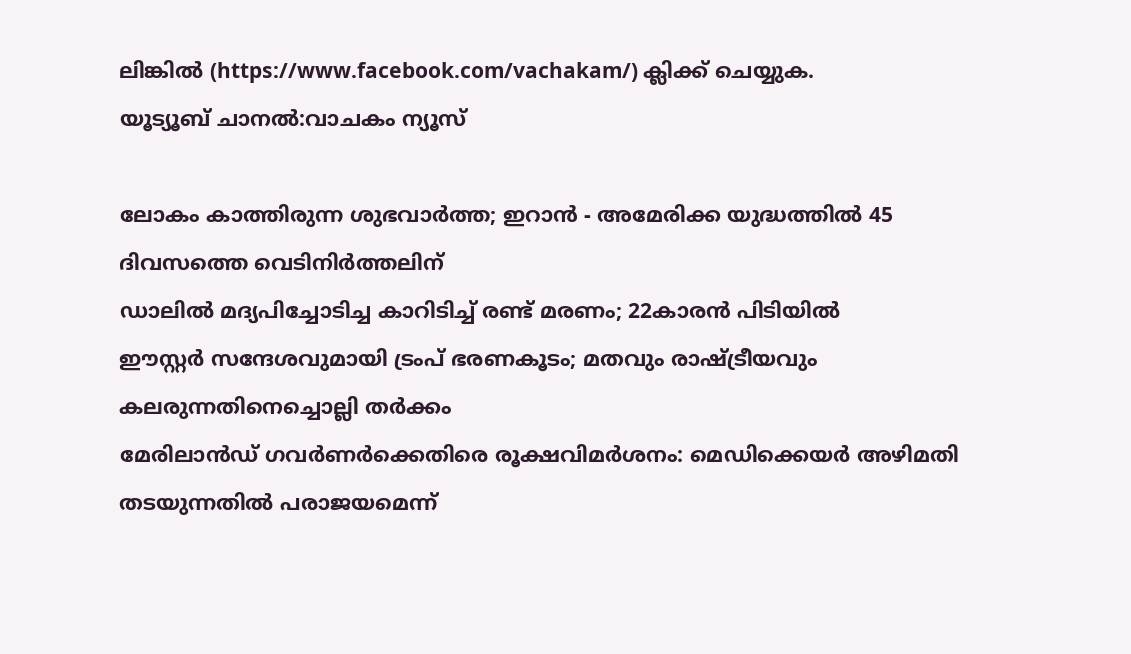ലിങ്കിൽ (https://www.facebook.com/vachakam/) ക്ലിക്ക് ചെയ്യുക.
യൂട്യൂബ് ചാനൽ:വാചകം ന്യൂസ്

ലോകം കാത്തിരുന്ന ശുഭവാർത്ത; ഇറാൻ - അമേരിക്ക യുദ്ധത്തിൽ 45 ദിവസത്തെ വെടിനിർത്തലിന്
ഡാലിൽ മദ്യപിച്ചോടിച്ച കാറിടിച്ച് രണ്ട് മരണം; 22കാരൻ പിടിയിൽ
ഈസ്റ്റർ സന്ദേശവുമായി ട്രംപ് ഭരണകൂടം; മതവും രാഷ്ട്രീയവും കലരുന്നതിനെച്ചൊല്ലി തർക്കം
മേരിലാൻഡ് ഗവർണർക്കെതിരെ രൂക്ഷവിമർശനം: മെഡിക്കെയർ അഴിമതി തടയുന്നതിൽ പരാജയമെന്ന്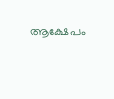ആക്ഷേപം